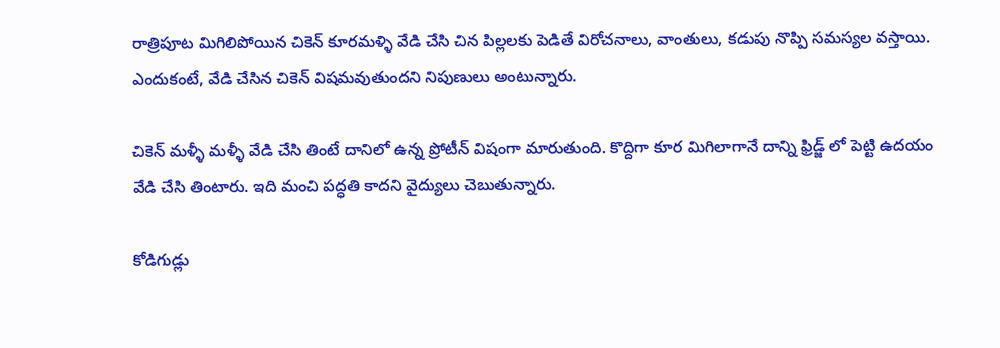రాత్రిపూట మిగిలిపోయిన చికెన్ కూరమళ్ళి వేడి చేసి చిన పిల్లలకు పెడితే విరోచనాలు, వాంతులు, కడుపు నొప్పి సమస్యల వస్తాయి. ఎందుకంటే, వేడి చేసిన చికెన్ విషమవుతుందని నిపుణులు అంటున్నారు.

చికెన్ మళ్ళీ మళ్ళీ వేడి చేసి తింటే దానిలో ఉన్న ప్రోటీన్ విషంగా మారుతుంది. కొద్దిగా కూర మిగిలాగానే దాన్ని ఫ్రిడ్జ్ లో పెట్టి ఉదయం వేడి చేసి తింటారు. ఇది మంచి పద్ధతి కాదని వైద్యులు చెబుతున్నారు.

కోడిగుడ్లు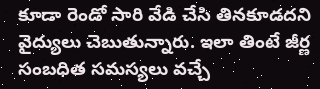కూడా రెండో సారి వేడి చేసి తినకూడదని వైద్యులు చెబుతున్నారు. ఇలా తింటే జీర్ణ సంబధిత సమస్యలు వచ్చే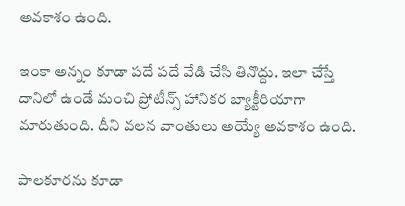అవకాశం ఉంది.

ఇంకా అన్నం కూడా పదే పదే వేడి చేసి తినొద్దు. ఇలా చేస్తే దానిలో ఉండే మంచి ప్రోటీన్స్ హానికర బ్యాక్టీరియాగా మారుతుంది. దీని వలన వాంతులు అయ్యే అవకాశం ఉంది.

పాలకూరను కూడా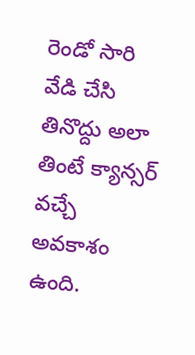రెండో సారి వేడి చేసి తినొద్దు అలా తింటే క్యాన్సర్ వచ్చే అవకాశం ఉంది.